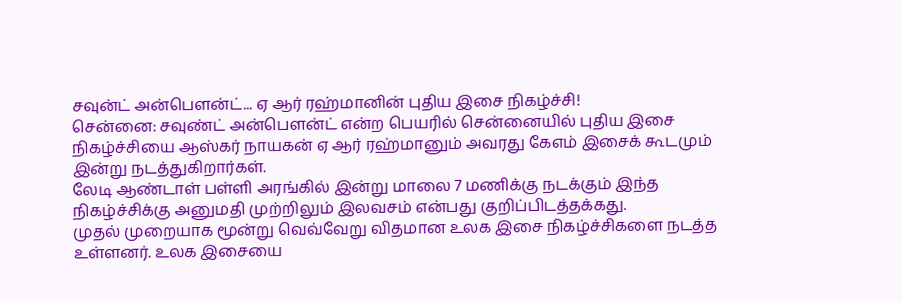சவுன்ட் அன்பௌன்ட்... ஏ ஆர் ரஹ்மானின் புதிய இசை நிகழ்ச்சி!
சென்னை: சவுண்ட் அன்பௌன்ட் என்ற பெயரில் சென்னையில் புதிய இசை நிகழ்ச்சியை ஆஸ்கர் நாயகன் ஏ ஆர் ரஹ்மானும் அவரது கேஎம் இசைக் கூடமும் இன்று நடத்துகிறார்கள்.
லேடி ஆண்டாள் பள்ளி அரங்கில் இன்று மாலை 7 மணிக்கு நடக்கும் இந்த நிகழ்ச்சிக்கு அனுமதி முற்றிலும் இலவசம் என்பது குறிப்பிடத்தக்கது.
முதல் முறையாக மூன்று வெவ்வேறு விதமான உலக இசை நிகழ்ச்சிகளை நடத்த உள்ளனர். உலக இசையை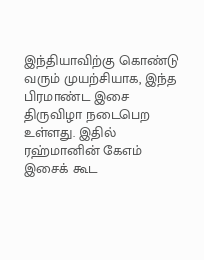இந்தியாவிற்கு கொண்டு வரும் முயற்சியாக, இந்த பிரமாண்ட இசை திருவிழா நடைபெற உள்ளது. இதில் ரஹ்மானின் கேஎம் இசைக் கூட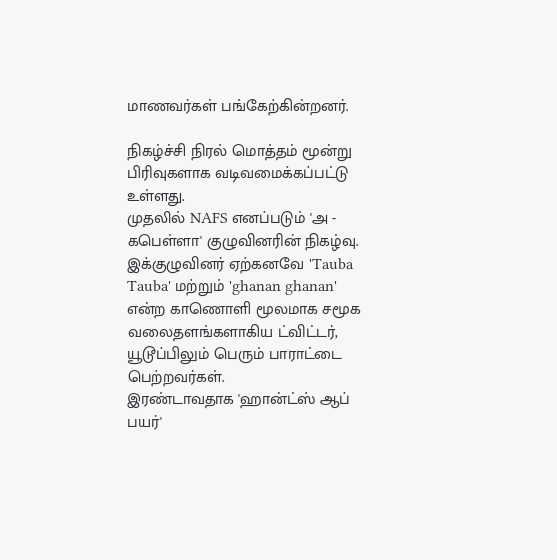மாணவர்கள் பங்கேற்கின்றனர்.

நிகழ்ச்சி நிரல் மொத்தம் மூன்று பிரிவுகளாக வடிவமைக்கப்பட்டு உள்ளது.
முதலில் NAFS எனப்படும் 'அ - கபெள்ளா' குழுவினரின் நிகழ்வு. இக்குழுவினர் ஏற்கனவே 'Tauba Tauba' மற்றும் 'ghanan ghanan' என்ற காணொளி மூலமாக சமூக வலைதளங்களாகிய ட்விட்டர், யூடூப்பிலும் பெரும் பாராட்டை பெற்றவர்கள்.
இரண்டாவதாக 'ஹான்ட்ஸ் ஆப் பயர்'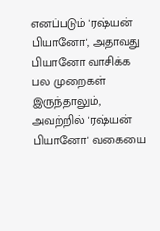எனப்படும் 'ரஷ்யன் பியானோ', அதாவது பியானோ வாசிக்க பல முறைகள் இருந்தாலும், அவற்றில் 'ரஷ்யன் பியானோ' வகையை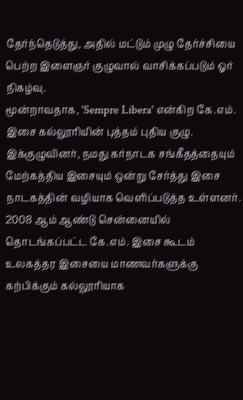தேர்ந்தெடுத்து, அதில் மட்டும் முழு தேர்ச்சியை பெற்ற இளைஞர் குழுவால் வாசிக்கப்படும் ஓர் நிகழ்வு.
மூன்றாவதாக, 'Sempre Libera' என்கிற கே.எம். இசை கல்லூரியின் புத்தம் புதிய குழு. இக்குழுவினர், நமது கர்நாடக சங்கீதத்தையும் மேற்கத்திய இசையும் ஒன்று சேர்த்து இசை நாடகத்தின் வழியாக வெளிப்படுத்த உள்ளனர்.
2008 ஆம் ஆண்டு சென்னையில் தொடங்கப்பட்ட கே.எம். இசை கூடம் உலகத்தர இசையை மாணவர்களுக்கு கற்பிக்கும் கல்லூரியாக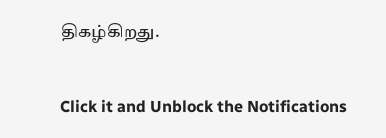திகழ்கிறது.


Click it and Unblock the Notifications